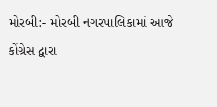મોરબી:- મોરબી નગરપાલિકામાં આજે કોંગ્રેસ દ્વારા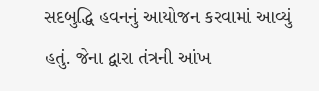સદબુદ્ધિ હવનનું આયોજન કરવામાં આવ્યું હતું. જેના દ્વારા તંત્રની આંખ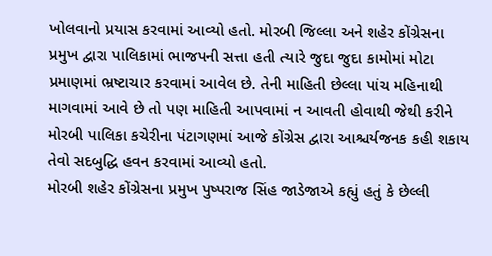ખોલવાનો પ્રયાસ કરવામાં આવ્યો હતો. મોરબી જિલ્લા અને શહેર કોંગ્રેસના પ્રમુખ દ્વારા પાલિકામાં ભાજપની સત્તા હતી ત્યારે જુદા જુદા કામોમાં મોટા પ્રમાણમાં ભ્રષ્ટાચાર કરવામાં આવેલ છે. તેની માહિતી છેલ્લા પાંચ મહિનાથી માગવામાં આવે છે તો પણ માહિતી આપવામાં ન આવતી હોવાથી જેથી કરીને મોરબી પાલિકા કચેરીના પંટાગણમાં આજે કોંગ્રેસ દ્વારા આશ્ચર્યજનક કહી શકાય તેવો સદબુદ્ધિ હવન કરવામાં આવ્યો હતો.
મોરબી શહેર કોંગ્રેસના પ્રમુખ પુષ્પરાજ સિંહ જાડેજાએ કહ્યું હતું કે છેલ્લી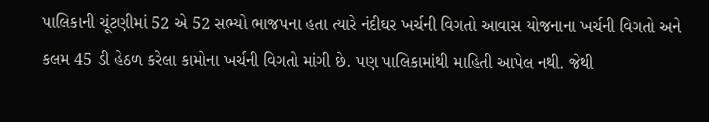પાલિકાની ચૂંટણીમાં 52 એ 52 સભ્યો ભાજપના હતા ત્યારે નંદીઘર ખર્ચની વિગતો આવાસ યોજનાના ખર્ચની વિગતો અને કલમ 45 ડી હેઠળ કરેલા કામોના ખર્ચની વિગતો માંગી છે. પણ પાલિકામાંથી માહિતી આપેલ નથી. જેથી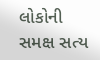લોકોની સમક્ષ સત્ય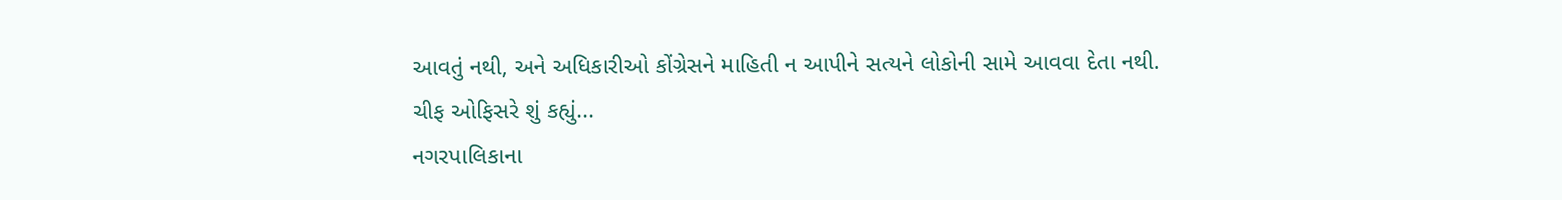આવતું નથી, અને અધિકારીઓ કોંગ્રેસને માહિતી ન આપીને સત્યને લોકોની સામે આવવા દેતા નથી.
ચીફ ઓફિસરે શું કહ્યું...
નગરપાલિકાના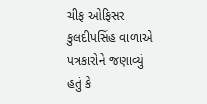ચીફ ઓફિસર કુલદીપસિંહ વાળાએ પત્રકારોને જણાવ્યું હતું કે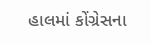હાલમાં કોંગ્રેસના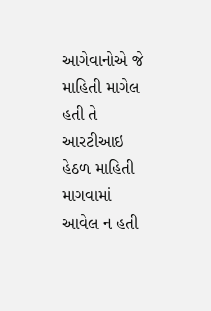આગેવાનોએ જે માહિતી માગેલ હતી તે આરટીઆઇ હેઠળ માહિતી માગવામાં આવેલ ન હતી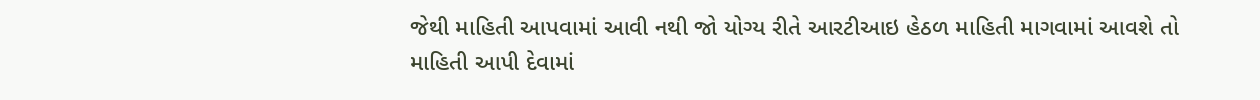જેથી માહિતી આપવામાં આવી નથી જો યોગ્ય રીતે આરટીઆઇ હેઠળ માહિતી માગવામાં આવશે તો માહિતી આપી દેવામાં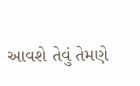આવશે તેવું તેમણે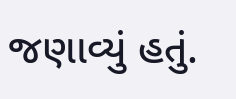જણાવ્યું હતું.